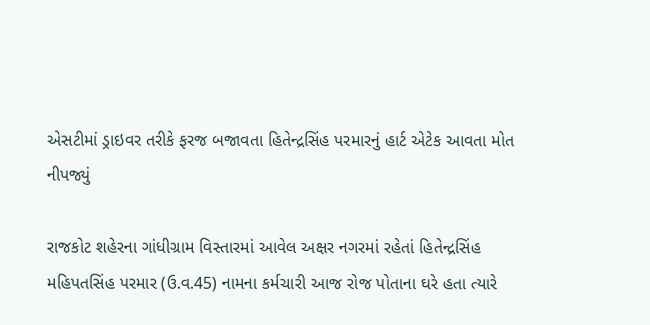એસટીમાં ડ્રાઇવર તરીકે ફરજ બજાવતા હિતેન્દ્રસિંહ પરમારનું હાર્ટ એટેક આવતા મોત નીપજ્યું

રાજકોટ શહેરના ગાંધીગ્રામ વિસ્તારમાં આવેલ અક્ષર નગરમાં રહેતાં હિતેન્દ્રસિંહ મહિપતસિંહ પરમાર (ઉ.વ.45) નામના કર્મચારી આજ રોજ પોતાના ઘરે હતા ત્યારે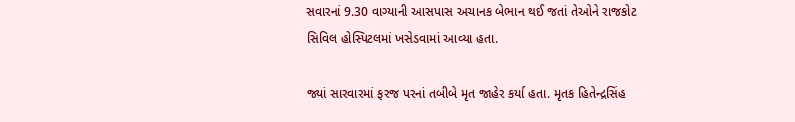સવારનાં 9.30 વાગ્યાની આસપાસ અચાનક બેભાન થઈ જતાં તેઓને રાજકોટ સિવિલ હોસ્પિટલમાં ખસેડવામાં આવ્યા હતા.

જ્યાં સારવારમાં ફરજ પરનાં તબીબે મૃત જાહેર કર્યા હતા. મૃતક હિતેન્દ્રસિંહ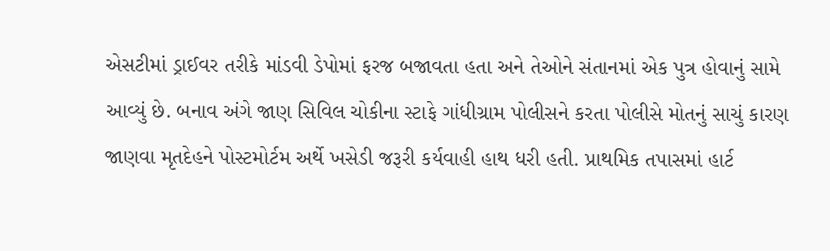એસટીમાં ડ્રાઈવર તરીકે માંડવી ડેપોમાં ફરજ બજાવતા હતા અને તેઓને સંતાનમાં એક પુત્ર હોવાનું સામે આવ્યું છે. બનાવ અંગે જાણ સિવિલ ચોકીના સ્ટાફે ગાંધીગ્રામ પોલીસને કરતા પોલીસે મોતનું સાચું કારણ જાણવા મૃતદેહને પોસ્ટમોર્ટમ અર્થે ખસેડી જરૂરી કર્યવાહી હાથ ધરી હતી. પ્રાથમિક તપાસમાં હાર્ટ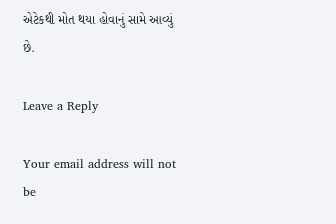એટેકથી મોત થયા હોવાનું સામે આવ્યું છે.

Leave a Reply

Your email address will not be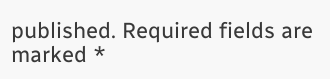published. Required fields are marked *